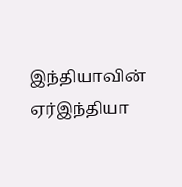இந்தியாவின் ஏர்இந்தியா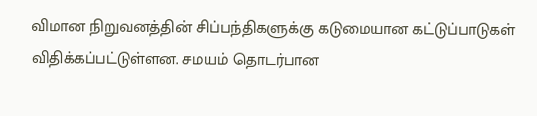விமான நிறுவனத்தின் சிப்பந்திகளுக்கு கடுமையான கட்டுப்பாடுகள் விதிக்கப்பட்டுள்ளன. சமயம் தொடர்பான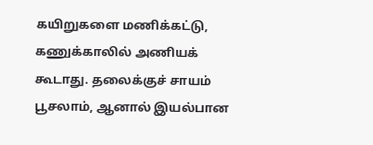கயிறுகளை மணிக்கட்டு, கணுக்காலில் அணியக் கூடாது. தலைக்குச் சாயம் பூசலாம், ஆனால் இயல்பான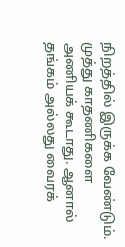நிறத்தில் இருக்க வேண்டும். முத்து காதணிகளை அணியக் கூடாது. ஆனால் தங்கம் அல்லது வைரக்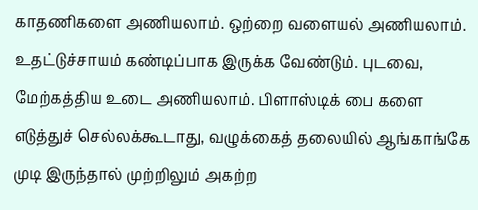காதணிகளை அணியலாம். ஒற்றை வளையல் அணியலாம். உதட்டுச்சாயம் கண்டிப்பாக இருக்க வேண்டும். புடவை, மேற்கத்திய உடை அணியலாம். பிளாஸ்டிக் பை களை எடுத்துச் செல்லக்கூடாது, வழுக்கைத் தலையில் ஆங்காங்கே முடி இருந்தால் முற்றிலும் அகற்ற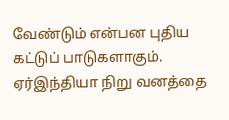வேண்டும் என்பன புதிய கட்டுப் பாடுகளாகும். ஏர்இந்தியா நிறு வனத்தை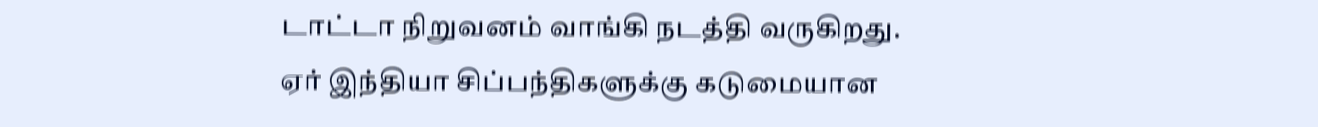டாட்டா நிறுவனம் வாங்கி நடத்தி வருகிறது.
ஏர் இந்தியா சிப்பந்திகளுக்கு கடுமையான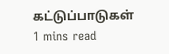கட்டுப்பாடுகள்
1 mins read